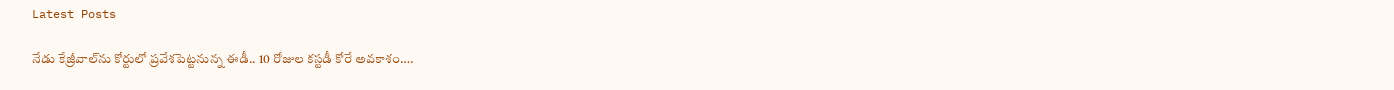Latest Posts

నేడు కేజ్రీవాల్‌ను కోర్టులో ప్రవేశపెట్టనున్న ఈడీ.. 10 రోజుల కస్టడీ కోరే అవకాశం….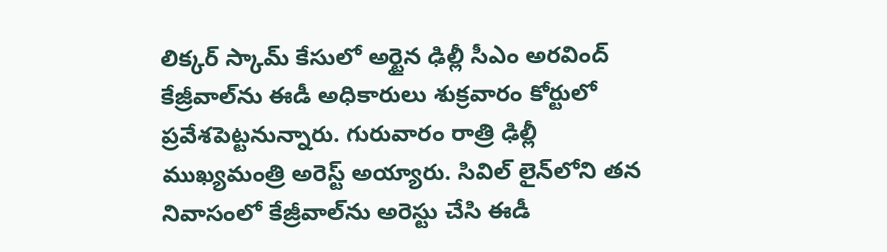లిక్కర్ స్కామ్ కేసులో అర్టైన ఢిల్లీ సీఎం అరవింద్ కేజ్రీవాల్‌ను ఈడీ అధికారులు శుక్రవారం కోర్టులో ప్రవేశపెట్టనున్నారు. గురువారం రాత్రి ఢిల్లీ ముఖ్యమంత్రి అరెస్ట్ అయ్యారు. సివిల్ లైన్‌లోని తన నివాసంలో కేజ్రీవాల్‌ను అరెస్టు చేసి ఈడీ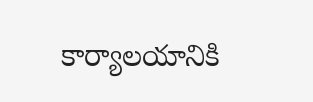కార్యాలయానికి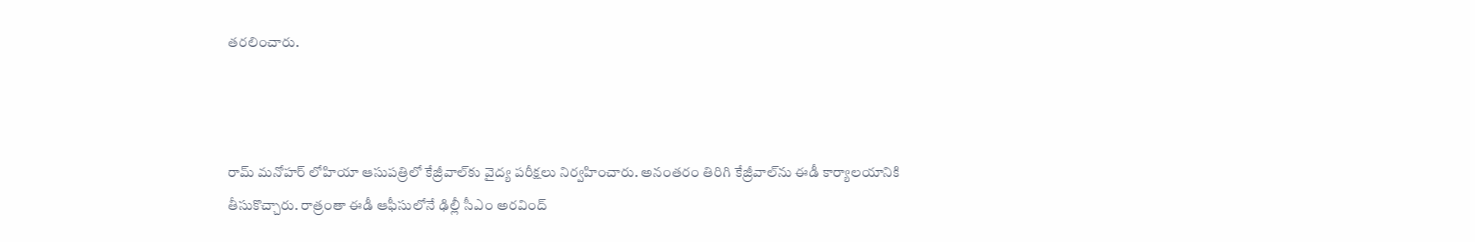తరలించారు.



రామ్ మనోహర్ లోహియా ఆసుపత్రిలో కేజ్రీవాల్‌కు వైద్య పరీక్షలు నిర్వహించారు. అనంతరం తిరిగి కేజ్రీవాల్‌ను ఈడీ కార్యాలయానికి తీసుకొచ్చారు. రాత్రంతా ఈడీ ఆఫీసులోనే ఢిల్లీ సీఎం అరవింద్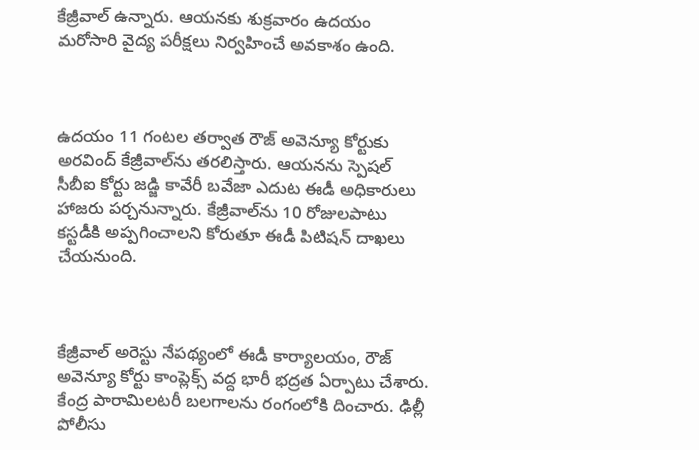కేజ్రీవాల్ ఉన్నారు. ఆయనకు శుక్రవారం ఉదయం మరోసారి వైద్య పరీక్షలు నిర్వహించే అవకాశం ఉంది.



ఉదయం 11 గంటల తర్వాత రౌజ్ అవెన్యూ కోర్టుకు అరవింద్ కేజ్రీవాల్‌ను తరలిస్తారు. ఆయనను స్పెషల్ సీబీఐ కోర్టు జడ్జి కావేరీ బవేజా ఎదుట ఈడీ అధికారులు హాజరు పర్చనున్నారు. కేజ్రీవాల్‌ను 10 రోజులపాటు కస్టడీకి అప్పగించాలని కోరుతూ ఈడీ పిటిషన్ దాఖలు చేయనుంది.



కేజ్రీవాల్ అరెస్టు నేపథ్యంలో ఈడీ కార్యాలయం, రౌజ్ అవెన్యూ కోర్టు కాంప్లెక్స్ వద్ద భారీ భద్రత ఏర్పాటు చేశారు. కేంద్ర పారామిలటరీ బలగాలను రంగంలోకి దించారు. ఢిల్లీ పోలీసు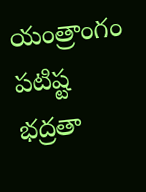యంత్రాంగం పటిష్ట భద్రతా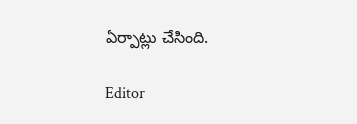ఏర్పాట్లు చేసింది.

Editor